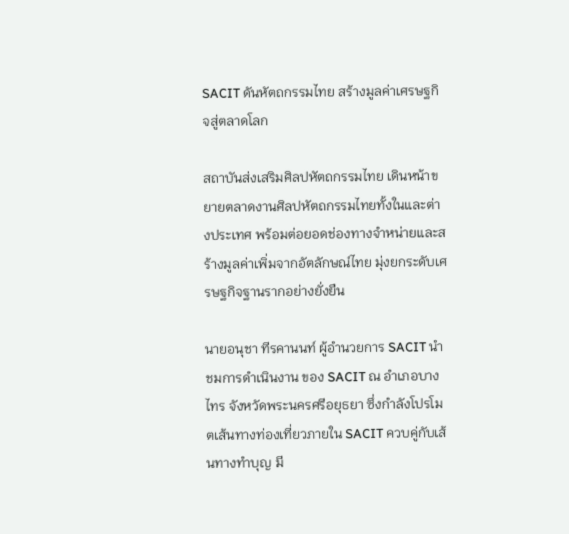SACIT ดันหัตถกรรมไทย สร้างมูลค่าเศรษฐกิจสู่ตลาดโลก

สถาบันส่งเสริมศิลปหัตถกรรมไทย เดินหน้าขยายตลาดงานศิลปหัตถกรรมไทยทั้งในและต่างประเทศ พร้อมต่อยอดช่องทางจำหน่ายและสร้างมูลค่าเพิ่มจากอัตลักษณ์ไทย มุ่งยกระดับเศรษฐกิจฐานรากอย่างยั่งยืน

นายอนุชา ทีรคานนท์ ผู้อำนวยการ SACIT นำชมการดำเนินงาน ของ SACIT ณ อำเภอบางไทร จังหวัดพระนครศรีอยุธยา ซึ่งกำลังโปรโมตเส้นทางท่องเที่ยวภายใน SACIT ควบคู่กับเส้นทางทำบุญ มี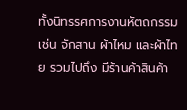ทั้งนิทรรศการงานหัตถกรรม เช่น จักสาน ผ้าไหม และผ้าไทย รวมไปถึง มีร้านค้าสินค้า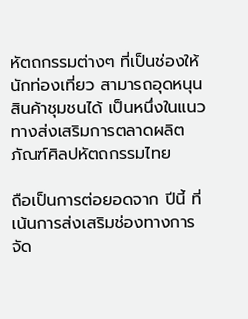หัตถกรรมต่างๆ ที่เป็นช่องให้นักท่องเที่ยว สามารถอุดหนุนสินค้าชุมชนได้ เป็นหนึ่งในแนวทางส่งเสริมการตลาดผลิตภัณฑ์ศิลปหัตถกรรมไทย

ถือเป็นการต่อยอดจาก ปีนี้ ที่เน้นการส่งเสริมช่องทางการจัด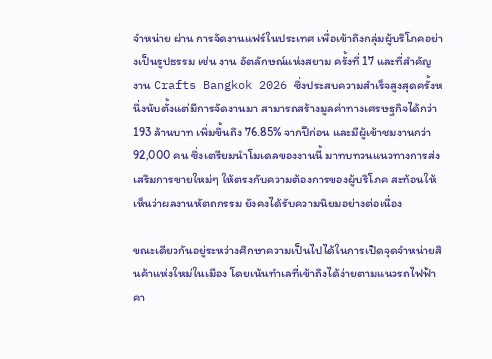จำหน่าย ผ่าน การจัดงานแฟร์ในประเทศ เพื่อเข้าถึงกลุ่มผู้บริโภคอย่างเป็นรูปธรรม เช่น งาน อัตลักษณ์แห่งสยาม ครั้งที่ 17 และที่สำคัญ งาน Crafts Bangkok 2026 ซึ่งประสบความสำเร็จสูงสุดครั้งหนึ่งนับตั้งแต่มีการจัดงานมา สามารถสร้างมูลค่าทางเศรษฐกิจได้กว่า 193 ล้านบาท เพิ่มขึ้นถึง 76.85% จากปีก่อน และมีผู้เข้าชมงานกว่า 92,000 คน ซึ่งเตรียมนำโมเดลของงานนี้ มาทบทวนแนวทางการส่งเสริมการขายใหม่ๆ ให้ตรงกับความต้องการของผู้บริโภค สะท้อนให้เห็นว่าผลงานหัตถกรรม ยังคงได้รับความนิยมอย่างต่อเนื่อง

ขณะเดียวกันอยู่ระหว่างศึกษาความเป็นไปได้ในการเปิดจุดจำหน่ายสินค้าแห่งใหม่ในเมือง โดยเน้นทำเลที่เข้าถึงได้ง่ายตามแนวรถไฟฟ้า คา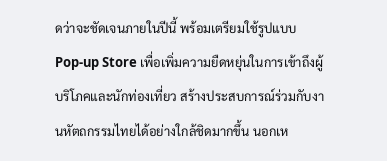ดว่าจะชัดเจนภายในปีนี้ พร้อมเตรียมใช้รูปแบบ Pop-up Store เพื่อเพิ่มความยืดหยุ่นในการเข้าถึงผู้บริโภคและนักท่องเที่ยว สร้างประสบการณ์ร่วมกับงานหัตถกรรมไทยได้อย่างใกล้ชิดมากขึ้น นอกเห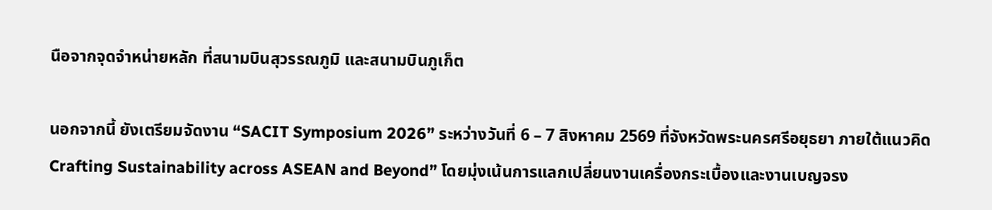นือจากจุดจำหน่ายหลัก ที่สนามบินสุวรรณภูมิ และสนามบินภูเก็ต

นอกจากนี้ ยังเตรียมจัดงาน “SACIT Symposium 2026” ระหว่างวันที่ 6 – 7 สิงหาคม 2569 ที่จังหวัดพระนครศรีอยุธยา ภายใต้แนวคิด Crafting Sustainability across ASEAN and Beyond” โดยมุ่งเน้นการแลกเปลี่ยนงานเครื่องกระเบื้องและงานเบญจรง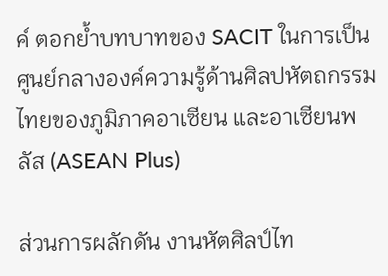ค์ ตอกย้ำบทบาทของ SACIT ในการเป็นศูนย์กลางองค์ความรู้ด้านศิลปหัตถกรรมไทยของภูมิภาคอาเซียน และอาเซียนพลัส (ASEAN Plus)

ส่วนการผลักดัน งานหัตศิลป์ไท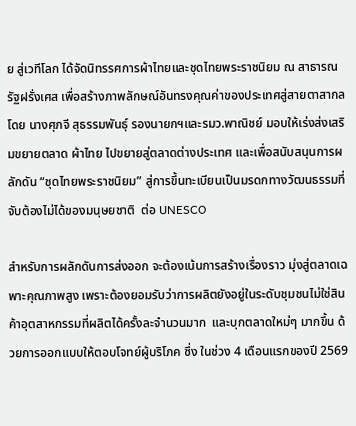ย สู่เวทีโลก ได้จัดนิทรรศการผ้าไทยและชุดไทยพระราชนิยม ณ สาธารณรัฐฝรั่งเศส เพื่อสร้างภาพลักษณ์อันทรงคุณค่าของประเทศสู่สายตาสากล โดย นางศุภจี สุธรรมพันธุ์ รองนายกฯและรมว.พาณิชย์ มอบให้เร่งส่งเสริมขยายตลาด ผ้าไทย ไปขยายสู่ตลาดต่างประเทศ และเพื่อสนับสนุนการผลักดัน “ชุดไทยพระราชนิยม” สู่การขึ้นทะเบียนเป็นมรดกทางวัฒนธรรมที่จับต้องไม่ได้ของมนุษยชาติ  ต่อ UNESCO

สำหรับการผลักดันการส่งออก จะต้องเน้นการสร้างเรื่องราว มุ่งสู่ตลาดเฉพาะคุณภาพสูง เพราะต้องยอมรับว่าการผลิตยังอยู่ในระดับชุมชนไม่ใช่สินค้าอุตสาหกรรมที่ผลิตได้ครั้งละจำนวนมาก  และบุกตลาดใหม่ๆ มากขึ้น ด้วยการออกแบบให้ตอบโจทย์ผู้บริโภค ซึ่ง ในช่วง 4 เดือนแรกของปี 2569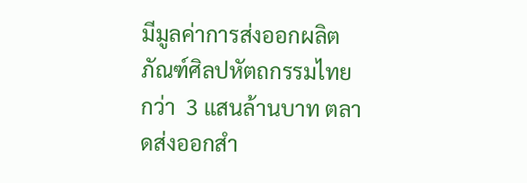มีมูลค่าการส่งออกผลิตภัณฑ์ศิลปหัตถกรรมไทย กว่า  3 แสนล้านบาท ตลาดส่งออกสำ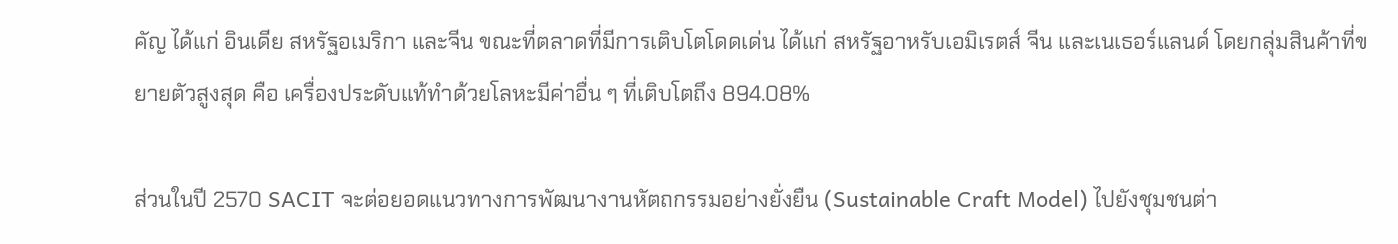คัญ ได้แก่ อินเดีย สหรัฐอเมริกา และจีน ขณะที่ตลาดที่มีการเติบโตโดดเด่น ได้แก่ สหรัฐอาหรับเอมิเรตส์ จีน และเนเธอร์แลนด์ โดยกลุ่มสินค้าที่ขยายตัวสูงสุด คือ เครื่องประดับแท้ทำด้วยโลหะมีค่าอื่น ๆ ที่เติบโตถึง 894.08%

ส่วนในปี 2570 SACIT จะต่อยอดแนวทางการพัฒนางานหัตถกรรมอย่างยั่งยืน (Sustainable Craft Model) ไปยังชุมชนต่า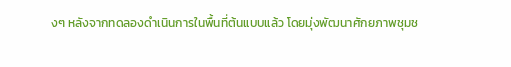งๆ หลังจากทดลองดำเนินการในพื้นที่ต้นแบบแล้ว โดยมุ่งพัฒนาศักยภาพชุมช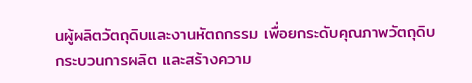นผู้ผลิตวัตถุดิบและงานหัตถกรรม เพื่อยกระดับคุณภาพวัตถุดิบ กระบวนการผลิต และสร้างความ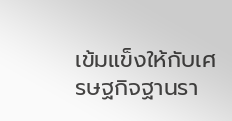เข้มแข็งให้กับเศรษฐกิจฐานรา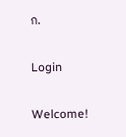ก.

Login

Welcome!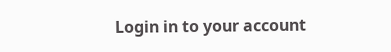Login in to your account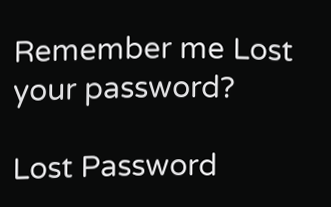Remember me Lost your password?

Lost Password